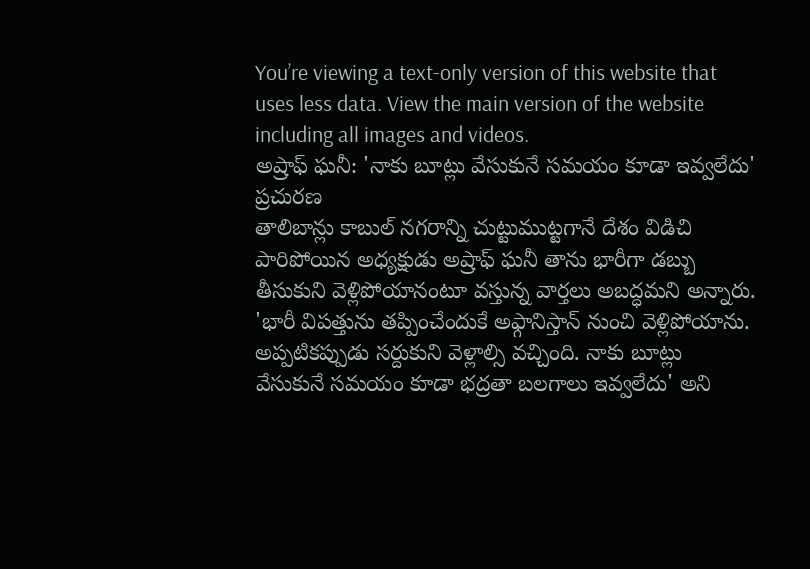You’re viewing a text-only version of this website that uses less data. View the main version of the website including all images and videos.
అష్రాఫ్ ఘనీ: 'నాకు బూట్లు వేసుకునే సమయం కూడా ఇవ్వలేదు'
ప్రచురణ
తాలిబాన్లు కాబుల్ నగరాన్ని చుట్టుముట్టగానే దేశం విడిచి పారిపోయిన అధ్యక్షుడు అష్రాఫ్ ఘనీ తాను భారీగా డబ్బు తీసుకుని వెళ్లిపోయానంటూ వస్తున్న వార్తలు అబద్ధమని అన్నారు.
'భారీ విపత్తును తప్పించేందుకే అఫ్గానిస్తాన్ నుంచి వెళ్లిపోయాను. అప్పటికప్పుడు సర్దుకుని వెళ్లాల్సి వచ్చింది. నాకు బూట్లు వేసుకునే సమయం కూడా భద్రతా బలగాలు ఇవ్వలేదు' అని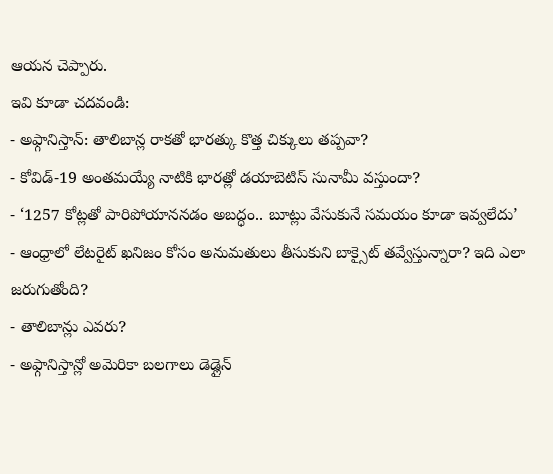ఆయన చెప్పారు.
ఇవి కూడా చదవండి:
- అఫ్గానిస్తాన్: తాలిబాన్ల రాకతో భారత్కు కొత్త చిక్కులు తప్పవా?
- కోవిడ్-19 అంతమయ్యే నాటికి భారత్లో డయాబెటిస్ సునామీ వస్తుందా?
- ‘1257 కోట్లతో పారిపోయాననడం అబద్ధం.. బూట్లు వేసుకునే సమయం కూడా ఇవ్వలేదు’
- ఆంధ్రాలో లేటరైట్ ఖనిజం కోసం అనుమతులు తీసుకుని బాక్సైట్ తవ్వేస్తున్నారా? ఇది ఎలా జరుగుతోంది?
- తాలిబాన్లు ఎవరు?
- అఫ్గానిస్తాన్లో అమెరికా బలగాలు డెడ్లైన్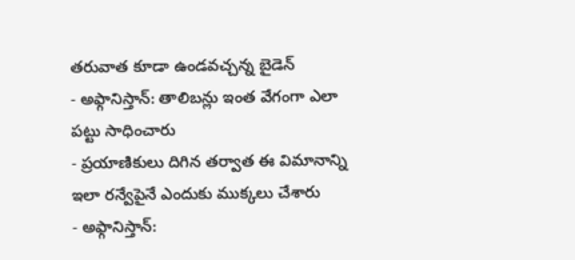తరువాత కూడా ఉండవచ్చన్న బైడెన్
- అఫ్గానిస్తాన్: తాలిబన్లు ఇంత వేగంగా ఎలా పట్టు సాధించారు
- ప్రయాణికులు దిగిన తర్వాత ఈ విమానాన్ని ఇలా రన్వేపైనే ఎందుకు ముక్కలు చేశారు
- అఫ్గానిస్తాన్: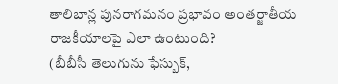తాలిబాన్ల పునరాగమనం ప్రభావం అంతర్జాతీయ రాజకీయాలపై ఎలా ఉంటుంది?
(బీబీసీ తెలుగును ఫేస్బుక్,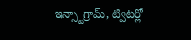ఇన్స్టాగ్రామ్, ట్విటర్లో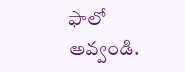ఫాలో అవ్వండి.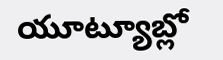యూట్యూబ్లో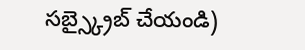సబ్స్క్రైబ్ చేయండి)